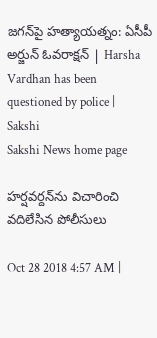జగన్‌పై హత్యాయత్నం: ఏసీపీ అర్జున్‌ ఓవరాక్షన్‌ | Harsha Vardhan has been questioned by police | Sakshi
Sakshi News home page

హర్షవర్దన్‌ను విచారించి వదిలేసిన పోలీసులు

Oct 28 2018 4:57 AM |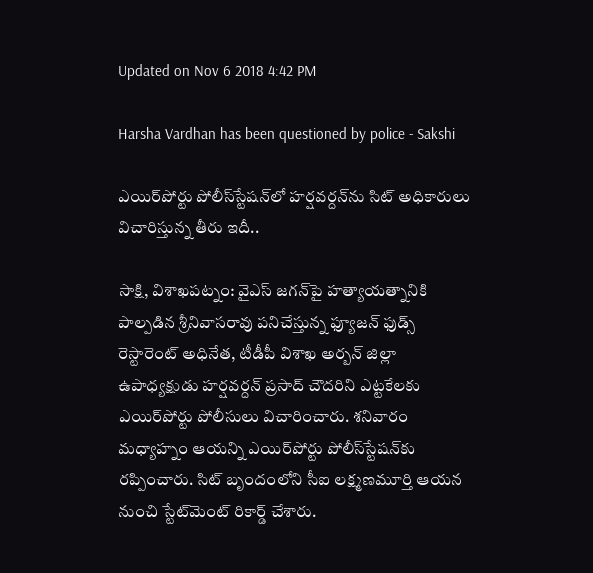Updated on Nov 6 2018 4:42 PM

Harsha Vardhan has been questioned by police - Sakshi

ఎయిర్‌పోర్టు పోలీస్‌స్టేషన్‌లో హర్షవర్దన్‌ను సిట్‌ అధికారులు విచారిస్తున్న తీరు ఇదీ..

సాక్షి, విశాఖపట్నం: వైఎస్‌ జగన్‌పై హత్యాయత్నానికి పాల్పడిన శ్రీనివాసరావు పనిచేస్తున్న ఫ్యూజన్‌ ఫుడ్స్‌ రెస్టారెంట్‌ అధినేత, టీడీపీ విశాఖ అర్బన్‌ జిల్లా ఉపాధ్యక్షుడు హర్షవర్దన్‌ ప్రసాద్‌ చౌదరిని ఎట్టకేలకు ఎయిర్‌పోర్టు పోలీసులు విచారించారు. శనివారం మధ్యాహ్నం ఆయన్ని ఎయిర్‌పోర్టు పోలీస్‌స్టేషన్‌కు రప్పించారు. సిట్‌ బృందంలోని సీఐ లక్ష్మణమూర్తి ఆయన నుంచి స్టేట్‌మెంట్‌ రికార్డ్‌ చేశారు.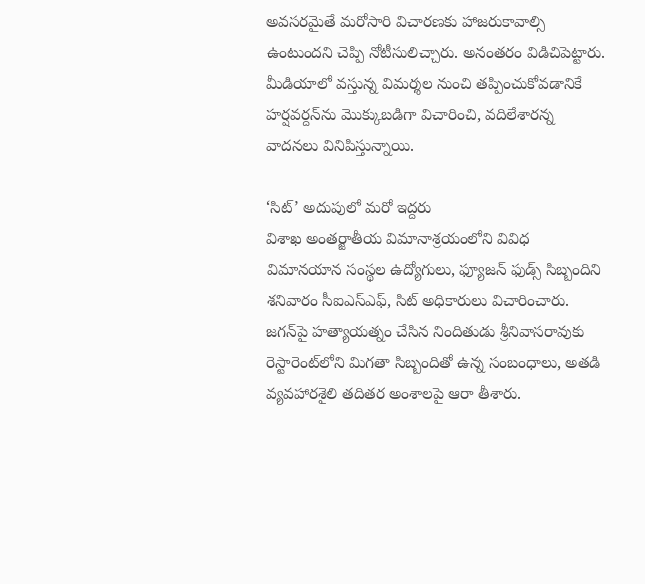అవసరమైతే మరోసారి విచారణకు హాజరుకావాల్సి ఉంటుందని చెప్పి నోటీసులిచ్చారు. అనంతరం విడిచిపెట్టారు. మీడియాలో వస్తున్న విమర్శల నుంచి తప్పించుకోవడానికే హర్షవర్దన్‌ను మొక్కుబడిగా విచారించి, వదిలేశారన్న వాదనలు వినిపిస్తున్నాయి.

‘సిట్‌’ అదుపులో మరో ఇద్దరు
విశాఖ అంతర్జాతీయ విమానాశ్రయంలోని వివిధ విమానయాన సంస్థల ఉద్యోగులు, ఫ్యూజన్‌ ఫుడ్స్‌ సిబ్బందిని శనివారం సీఐఎస్‌ఎఫ్, సిట్‌ అధికారులు విచారించారు. జగన్‌పై హత్యాయత్నం చేసిన నిందితుడు శ్రీనివాసరావుకు రెస్టారెంట్‌లోని మిగతా సిబ్బందితో ఉన్న సంబంధాలు, అతడి వ్యవహారశైలి తదితర అంశాలపై ఆరా తీశారు.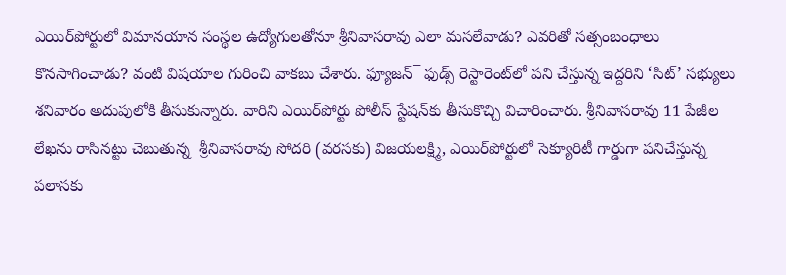ఎయిర్‌పోర్టులో విమానయాన సంస్థల ఉద్యోగులతోనూ శ్రీనివాసరావు ఎలా మసలేవాడు? ఎవరితో సత్సంబంధాలు కొనసాగించాడు? వంటి విషయాల గురించి వాకబు చేశారు. ఫ్యూజన్‌¯ ఫుడ్స్‌ రెస్టారెంట్‌లో పని చేస్తున్న ఇద్దరిని ‘సిట్‌’ సభ్యులు శనివారం అదుపులోకి తీసుకున్నారు. వారిని ఎయిర్‌పోర్టు పోలీస్‌ స్టేషన్‌కు తీసుకొచ్చి విచారించారు. శ్రీనివాసరావు 11 పేజీల లేఖను రాసినట్టు చెబుతున్న  శ్రీనివాసరావు సోదరి (వరసకు) విజయలక్ష్మి, ఎయిర్‌పోర్టులో సెక్యూరిటీ గార్డుగా పనిచేస్తున్న పలాసకు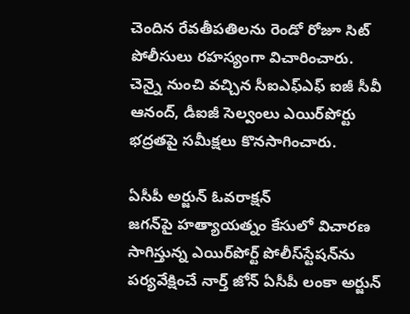చెందిన రేవతీపతిలను రెండో రోజూ సిట్‌ పోలీసులు రహస్యంగా విచారించారు. చెన్నై నుంచి వచ్చిన సీఐఎఫ్‌ఎఫ్‌ ఐజీ సీవీ ఆనంద్, డీఐజీ సెల్వంలు ఎయిర్‌పోర్టు భద్రతపై సమీక్షలు కొనసాగించారు.

ఏసీపీ అర్జున్‌ ఓవరాక్షన్‌
జగన్‌పై హత్యాయత్నం కేసులో విచారణ సాగిస్తున్న ఎయిర్‌పోర్ట్‌ పోలీస్‌స్టేషన్‌ను పర్యవేక్షించే నార్త్‌ జోన్‌ ఏసీపీ లంకా అర్జున్‌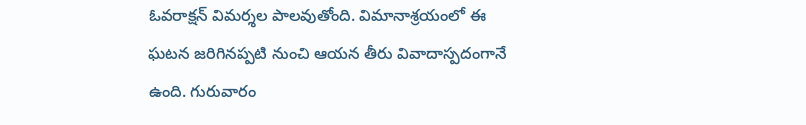ఓవరాక్షన్‌ విమర్శల పాలవుతోంది. విమానాశ్రయంలో ఈ ఘటన జరిగినప్పటి నుంచి ఆయన తీరు వివాదాస్పదంగానే ఉంది. గురువారం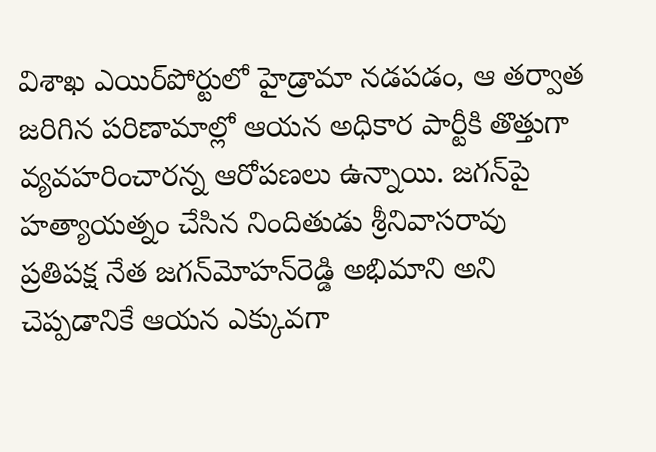విశాఖ ఎయిర్‌పోర్టులో హైడ్రామా నడపడం, ఆ తర్వాత జరిగిన పరిణామాల్లో ఆయన అధికార పార్టీకి తొత్తుగా వ్యవహరించారన్న ఆరోపణలు ఉన్నాయి. జగన్‌పై హత్యాయత్నం చేసిన నిందితుడు శ్రీనివాసరావు ప్రతిపక్ష నేత జగన్‌మోహన్‌రెడ్డి అభిమాని అని చెప్పడానికే ఆయన ఎక్కువగా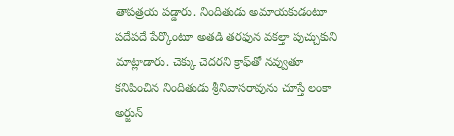తాపత్రయ పడ్డారు. నిందితుడు అమాయకుడంటూ పదేపదే పేర్కొంటూ అతడి తరఫున వకల్తా పుచ్చుకుని మాట్లాడారు. చెక్కు చెదరని క్రాఫ్‌తో నవ్వుతూ కనిపించిన నిందితుడు శ్రీనివాసరావును చూస్తే లంకా అర్జున్‌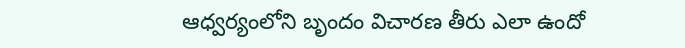ఆధ్వర్యంలోని బృందం విచారణ తీరు ఎలా ఉందో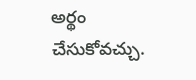అర్థం చేసుకోవచ్చు.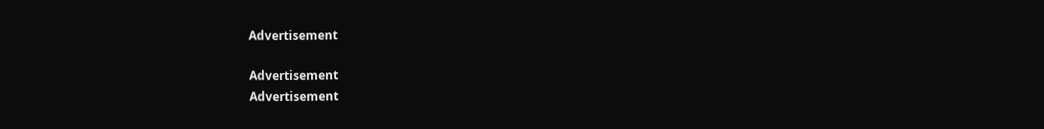Advertisement

Advertisement
Advertisement